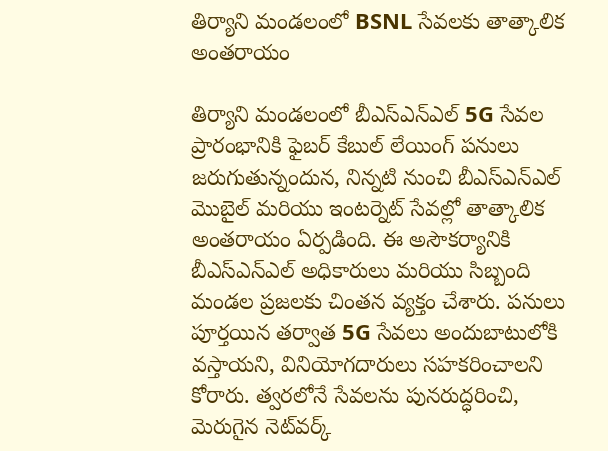తిర్యాని మండలంలో BSNL సేవలకు తాత్కాలిక అంతరాయం

తిర్యాని మండలంలో బీఎస్ఎన్ఎల్ 5G సేవల ప్రారంభానికి ఫైబర్ కేబుల్ లేయింగ్ పనులు జరుగుతున్నందున, నిన్నటి నుంచి బీఎస్ఎన్ఎల్ మొబైల్ మరియు ఇంటర్నెట్ సేవల్లో తాత్కాలిక అంతరాయం ఏర్పడింది. ఈ అసౌకర్యానికి బీఎస్ఎన్ఎల్ అధికారులు మరియు సిబ్బంది మండల ప్రజలకు చింతన వ్యక్తం చేశారు. పనులు పూర్తయిన తర్వాత 5G సేవలు అందుబాటులోకి వస్తాయని, వినియోగదారులు సహకరించాలని కోరారు. త్వరలోనే సేవలను పునరుద్ధరించి, మెరుగైన నెట్‌వర్క్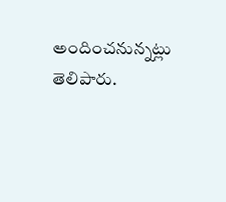అందించనున్నట్లు తెలిపారు.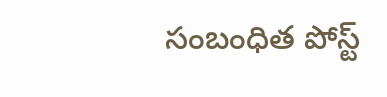సంబంధిత పోస్ట్